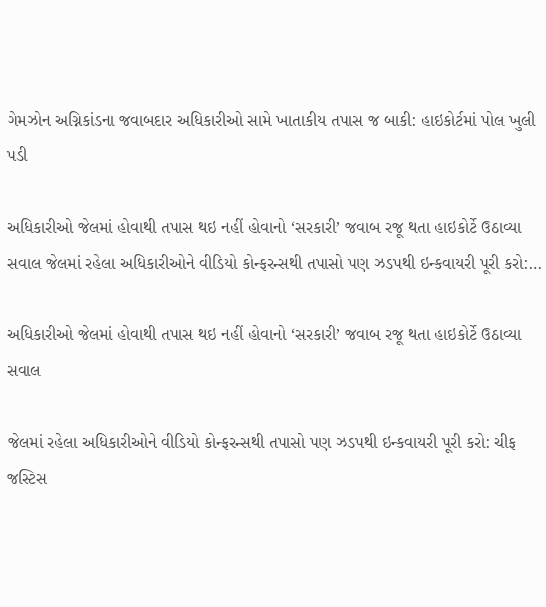ગેમઝોન અગ્નિકાંડના જવાબદાર અધિકારીઓ સામે ખાતાકીય તપાસ જ બાકી: હાઇકોર્ટમાં પોલ ખુલી પડી

અધિકારીઓ જેલમાં હોવાથી તપાસ થઇ નહીં હોવાનો ‘સરકારી’ જવાબ રજૂ થતા હાઇકોર્ટે ઉઠાવ્યા સવાલ જેલમાં રહેલા અધિકારીઓને વીડિયો કોન્ફરન્સથી તપાસો પણ ઝડપથી ઇન્કવાયરી પૂરી કરો:…

અધિકારીઓ જેલમાં હોવાથી તપાસ થઇ નહીં હોવાનો ‘સરકારી’ જવાબ રજૂ થતા હાઇકોર્ટે ઉઠાવ્યા સવાલ

જેલમાં રહેલા અધિકારીઓને વીડિયો કોન્ફરન્સથી તપાસો પણ ઝડપથી ઇન્કવાયરી પૂરી કરો: ચીફ જસ્ટિસ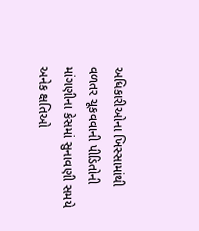અધિકારીઓના ખિસ્સામાંથી વળતર ચૂકવવાની પીડિતોની માંગણીના કેસમાં સુનાવણી સમયે અનેક ક્ષતિઓ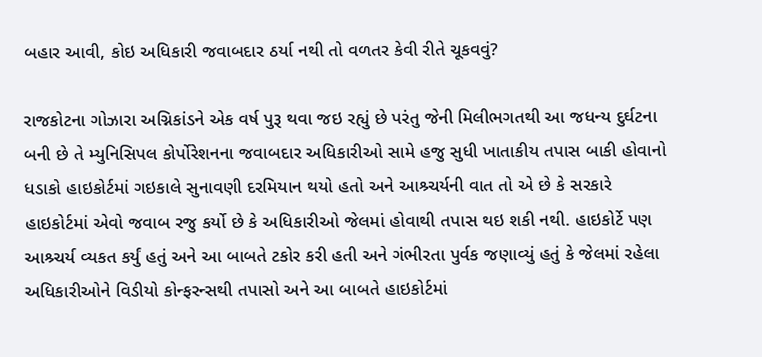બહાર આવી, કોઇ અધિકારી જવાબદાર ઠર્યા નથી તો વળતર કેવી રીતે ચૂકવવું?

રાજકોટના ગોઝારા અગ્નિકાંડને એક વર્ષ પુરૂ થવા જઇ રહ્યું છે પરંતુ જેની મિલીભગતથી આ જધન્ય દુર્ઘટના બની છે તે મ્યુનિસિપલ કોર્પોરેશનના જવાબદાર અધિકારીઓ સામે હજુ સુધી ખાતાકીય તપાસ બાકી હોવાનો ધડાકો હાઇકોર્ટમાં ગઇકાલે સુનાવણી દરમિયાન થયો હતો અને આશ્ર્ચર્યની વાત તો એ છે કે સરકારે હાઇકોર્ટમાં એવો જવાબ રજુ કર્યો છે કે અધિકારીઓ જેલમાં હોવાથી તપાસ થઇ શકી નથી. હાઇકોર્ટે પણ આશ્ર્ચર્ય વ્યકત કર્યું હતું અને આ બાબતે ટકોર કરી હતી અને ગંભીરતા પુર્વક જણાવ્યું હતું કે જેલમાં રહેલા અધિકારીઓને વિડીયો કોન્ફરન્સથી તપાસો અને આ બાબતે હાઇકોર્ટમાં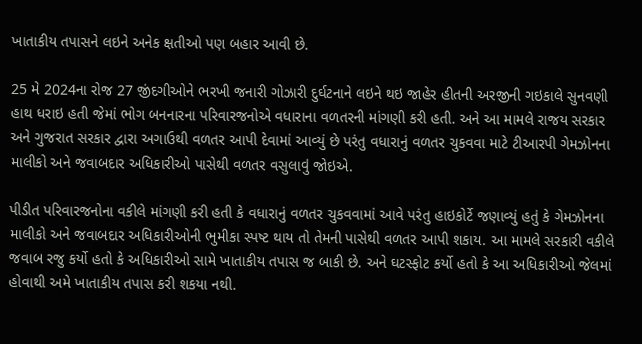ખાતાકીય તપાસને લઇને અનેક ક્ષતીઓ પણ બહાર આવી છે.

25 મે 2024ના રોજ 27 જીંદગીઓને ભરખી જનારી ગોઝારી દુર્ઘટનાને લઇને થઇ જાહેર હીતની અરજીની ગઇકાલે સુનવણી હાથ ધરાઇ હતી જેમાં ભોગ બનનારના પરિવારજનોએ વધારાના વળતરની માંગણી કરી હતી. અને આ મામલે રાજય સરકાર અને ગુજરાત સરકાર દ્વારા અગાઉથી વળતર આપી દેવામાં આવ્યું છે પરંતુ વધારાનું વળતર ચુકવવા માટે ટીઆરપી ગેમઝોનના માલીકો અને જવાબદાર અધિકારીઓ પાસેથી વળતર વસુલાવું જોઇએ.

પીડીત પરિવારજનોના વકીલે માંગણી કરી હતી કે વધારાનું વળતર ચુકવવામાં આવે પરંતુ હાઇકોર્ટે જણાવ્યું હતું કે ગેમઝોનના માલીકો અને જવાબદાર અધિકારીઓની ભુમીકા સ્પષ્ટ થાય તો તેમની પાસેથી વળતર આપી શકાય. આ મામલે સરકારી વકીલે જવાબ રજુ કર્યો હતો કે અધિકારીઓ સામે ખાતાકીય તપાસ જ બાકી છે. અને ઘટસ્ફોટ કર્યો હતો કે આ અધિકારીઓ જેલમાં હોવાથી અમે ખાતાકીય તપાસ કરી શકયા નથી.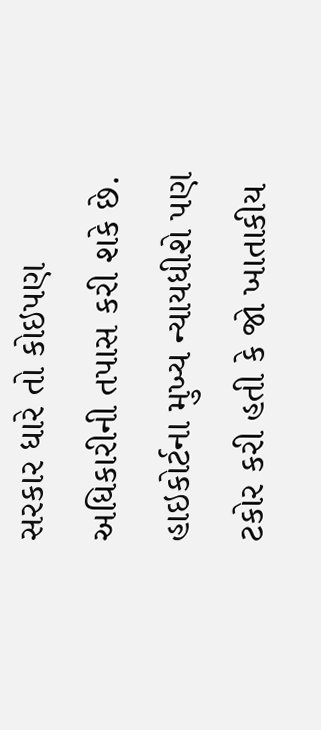સરકાર ધારે તો કોઇપણ અધિકારીની તપાસ કરી શકે છે. હાઇકોર્ટના મુખ્ય ન્યાયધીશે પણ ટકોર કરી હતી કે જો ખાતાકીય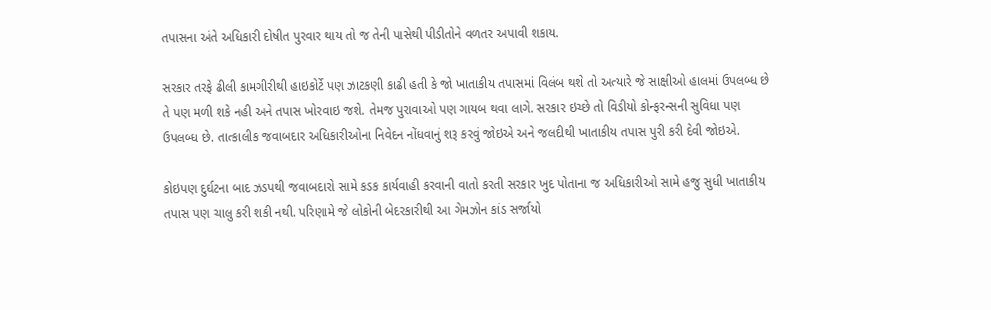તપાસના અંતે અધિકારી દોષીત પુરવાર થાય તો જ તેની પાસેથી પીડીતોને વળતર અપાવી શકાય.

સરકાર તરફે ઢીલી કામગીરીથી હાઇકોર્ટે પણ ઝાટકણી કાઢી હતી કે જો ખાતાકીય તપાસમાં વિલંબ થશે તો અત્યારે જે સાક્ષીઓ હાલમાં ઉપલબ્ધ છે તે પણ મળી શકે નહી અને તપાસ ખોરવાઇ જશે. તેમજ પુરાવાઓ પણ ગાયબ થવા લાગે. સરકાર ઇચ્છે તો વિડીયો કોન્ફરન્સની સુવિધા પણ ઉપલબ્ધ છે. તાત્કાલીક જવાબદાર અધિકારીઓના નિવેદન નોંધવાનું શરૂ કરવું જોઇએ અને જલદીથી ખાતાકીય તપાસ પુરી કરી દેવી જોઇએ.

કોઇપણ દુર્ઘટના બાદ ઝડપથી જવાબદારો સામે કડક કાર્યવાહી કરવાની વાતો કરતી સરકાર ખુદ પોતાના જ અધિકારીઓ સામે હજુ સુધી ખાતાકીય તપાસ પણ ચાલુ કરી શકી નથી. પરિણામે જે લોકોની બેદરકારીથી આ ગેમઝોન કાંડ સર્જાયો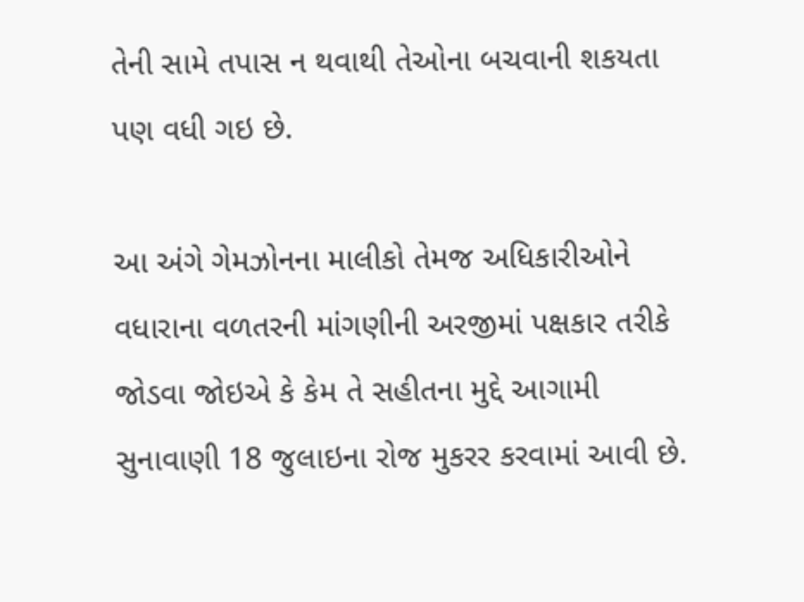તેની સામે તપાસ ન થવાથી તેઓના બચવાની શકયતા પણ વધી ગઇ છે.

આ અંગે ગેમઝોનના માલીકો તેમજ અધિકારીઓને વધારાના વળતરની માંગણીની અરજીમાં પક્ષકાર તરીકે જોડવા જોઇએ કે કેમ તે સહીતના મુદ્દે આગામી સુનાવાણી 18 જુલાઇના રોજ મુકરર કરવામાં આવી છે.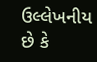ઉલ્લેખનીય છે કે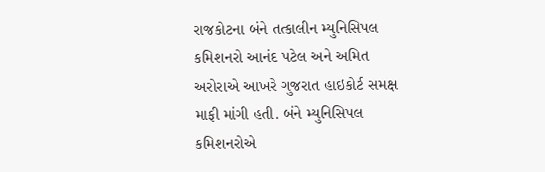રાજકોટના બંને તત્કાલીન મ્યુનિસિપલ કમિશનરો આનંદ પટેલ અને અમિત અરોરાએ આખરે ગુજરાત હાઇકોર્ટ સમક્ષ માફી માંગી હતી. બંને મ્યુનિસિપલ કમિશનરોએ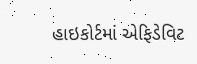હાઇકોર્ટમાં એફિડેવિટ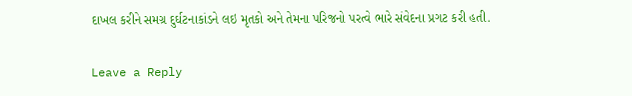દાખલ કરીને સમગ્ર દુર્ઘટનાકાંડને લઇ મૃતકો અને તેમના પરિજનો પરત્વે ભારે સંવેદના પ્રગટ કરી હતી.

Leave a Reply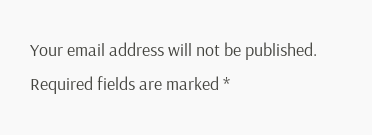Your email address will not be published. Required fields are marked *